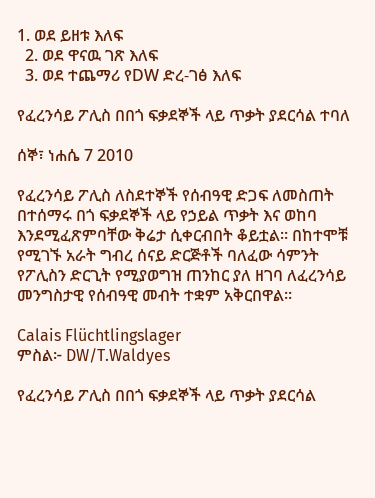1. ወደ ይዘቱ እለፍ
  2. ወደ ዋናዉ ገጽ እለፍ
  3. ወደ ተጨማሪ የDW ድረ-ገፅ እለፍ

የፈረንሳይ ፖሊስ በበጎ ፍቃደኞች ላይ ጥቃት ያደርሳል ተባለ

ሰኞ፣ ነሐሴ 7 2010

የፈረንሳይ ፖሊስ ለስደተኞች የሰብዓዊ ድጋፍ ለመስጠት በተሰማሩ በጎ ፍቃደኞች ላይ የኃይል ጥቃት እና ወከባ እንደሚፈጽምባቸው ቅሬታ ሲቀርብበት ቆይቷል። በከተሞቹ የሚገኙ አራት ግብረ ሰናይ ድርጅቶች ባለፈው ሳምንት የፖሊስን ድርጊት የሚያወግዝ ጠንከር ያለ ዘገባ ለፈረንሳይ መንግስታዊ የሰብዓዊ መብት ተቋም አቅርበዋል።

Calais Flüchtlingslager
ምስል፦ DW/T.Waldyes

የፈረንሳይ ፖሊስ በበጎ ፍቃደኞች ላይ ጥቃት ያደርሳል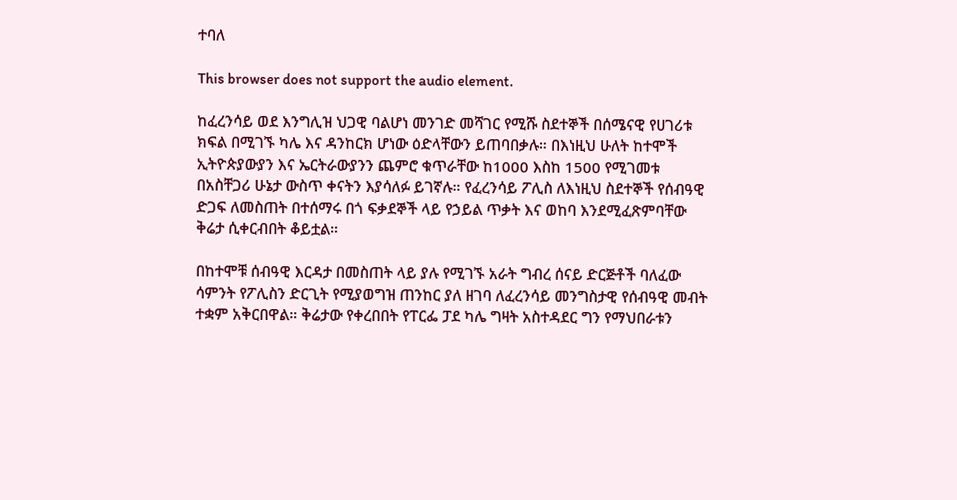ተባለ

This browser does not support the audio element.

ከፈረንሳይ ወደ እንግሊዝ ህጋዊ ባልሆነ መንገድ መሻገር የሚሹ ስደተኞች በሰሜናዊ የሀገሪቱ ክፍል በሚገኙ ካሌ እና ዳንከርክ ሆነው ዕድላቸውን ይጠባበቃሉ። በእነዚህ ሁለት ከተሞች ኢትዮጵያውያን እና ኤርትራውያንን ጨምሮ ቁጥራቸው ከ1000 እስከ 1500 የሚገመቱ በአስቸጋሪ ሁኔታ ውስጥ ቀናትን እያሳለፉ ይገኛሉ። የፈረንሳይ ፖሊስ ለእነዚህ ስደተኞች የሰብዓዊ ድጋፍ ለመስጠት በተሰማሩ በጎ ፍቃደኞች ላይ የኃይል ጥቃት እና ወከባ እንደሚፈጽምባቸው ቅሬታ ሲቀርብበት ቆይቷል።

በከተሞቹ ሰብዓዊ እርዳታ በመስጠት ላይ ያሉ የሚገኙ አራት ግብረ ሰናይ ድርጅቶች ባለፈው ሳምንት የፖሊስን ድርጊት የሚያወግዝ ጠንከር ያለ ዘገባ ለፈረንሳይ መንግስታዊ የሰብዓዊ መብት ተቋም አቅርበዋል። ቅሬታው የቀረበበት የፐርፌ ፓደ ካሌ ግዛት አስተዳደር ግን የማህበራቱን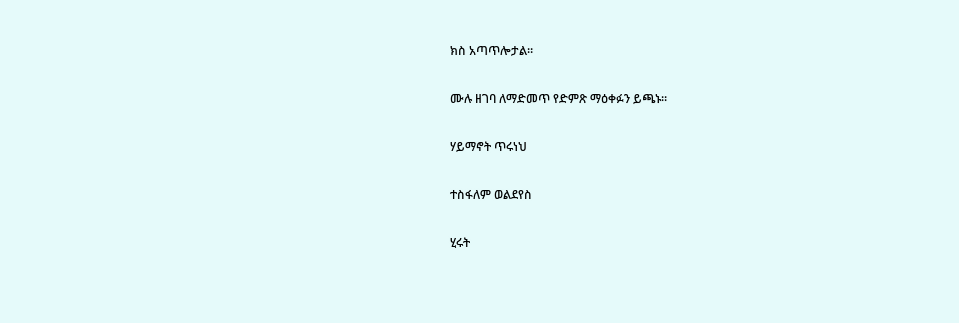ክስ አጣጥሎታል።

ሙሉ ዘገባ ለማድመጥ የድምጽ ማዕቀፉን ይጫኑ።

ሃይማኖት ጥሩነህ

ተስፋለም ወልደየስ

ሂሩት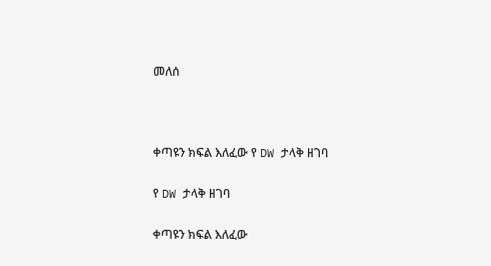መለሰ



ቀጣዩን ክፍል እለፈው የ DW ታላቅ ዘገባ

የ DW ታላቅ ዘገባ

ቀጣዩን ክፍል እለፈው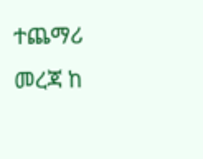ተጨማሪ መረጃ ከ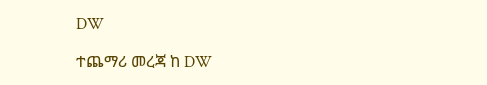DW

ተጨማሪ መረጃ ከ DW